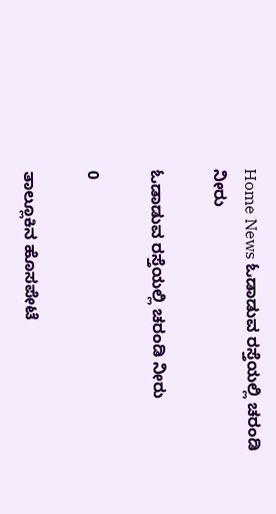Home News ಓಡಾಡುವ ರಸ್ತೆಯಲ್ಲಿ ಚರಂಡಿ ನೀರು

ಓಡಾಡುವ ರಸ್ತೆಯಲ್ಲಿ ಚರಂಡಿ ನೀರು

0

ತಾಲ್ಲೂಕಿನ ಹೊಸಪೇಟೆ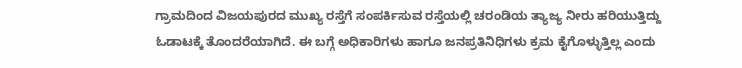ಗ್ರಾಮದಿಂದ ವಿಜಯಪುರದ ಮುಖ್ಯ ರಸ್ತೆಗೆ ಸಂಪರ್ಕಿಸುವ ರಸ್ತೆಯಲ್ಲಿ ಚರಂಡಿಯ ತ್ಯಾಜ್ಯ ನೀರು ಹರಿಯುತ್ತಿದ್ದು ಓಡಾಟಕ್ಕೆ ತೊಂದರೆಯಾಗಿದೆ. ಈ ಬಗ್ಗೆ ಅಧಿಕಾರಿಗಳು ಹಾಗೂ ಜನಪ್ರತಿನಿಧಿಗಳು ಕ್ರಮ ಕೈಗೊಳ್ಳುತ್ತಿಲ್ಲ ಎಂದು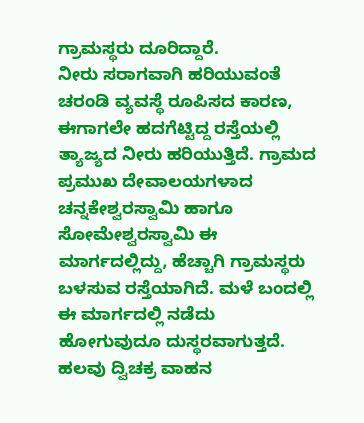ಗ್ರಾಮಸ್ಥರು ದೂರಿದ್ದಾರೆ.
ನೀರು ಸರಾಗವಾಗಿ ಹರಿಯುವಂತೆ ಚರಂಡಿ ವ್ಯವಸ್ಥೆ ರೂಪಿಸದ ಕಾರಣ, ಈಗಾಗಲೇ ಹದಗೆಟ್ಟಿದ್ದ ರಸ್ತೆಯಲ್ಲಿ ತ್ಯಾಜ್ಯದ ನೀರು ಹರಿಯುತ್ತಿದೆ. ಗ್ರಾಮದ ಪ್ರಮುಖ ದೇವಾಲಯಗಳಾದ ಚನ್ನಕೇಶ್ವರಸ್ವಾಮಿ ಹಾಗೂ ಸೋಮೇಶ್ವರಸ್ವಾಮಿ ಈ ಮಾರ್ಗದಲ್ಲಿದ್ದು, ಹೆಚ್ಚಾಗಿ ಗ್ರಾಮಸ್ಥರು ಬಳಸುವ ರಸ್ತೆಯಾಗಿದೆ. ಮಳೆ ಬಂದಲ್ಲಿ ಈ ಮಾರ್ಗದಲ್ಲಿ ನಡೆದು ಹೋಗುವುದೂ ದುಸ್ಥರವಾಗುತ್ತದೆ. ಹಲವು ದ್ವಿಚಕ್ರ ವಾಹನ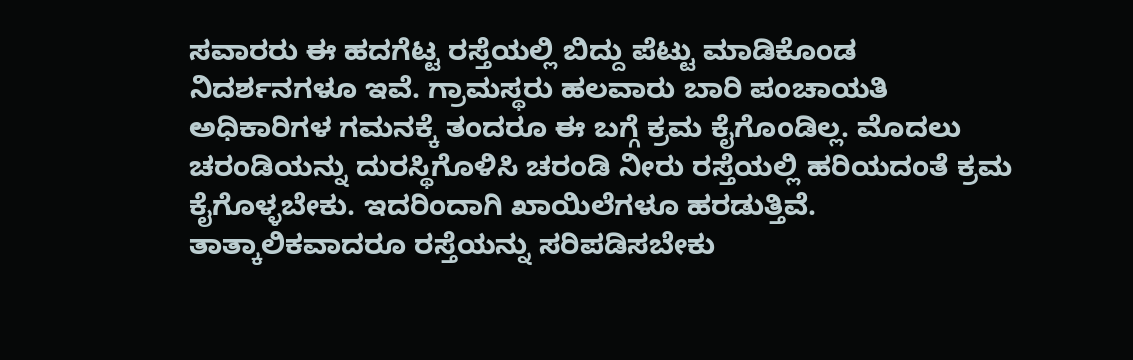ಸವಾರರು ಈ ಹದಗೆಟ್ಟ ರಸ್ತೆಯಲ್ಲಿ ಬಿದ್ದು ಪೆಟ್ಟು ಮಾಡಿಕೊಂಡ ನಿದರ್ಶನಗಳೂ ಇವೆ. ಗ್ರಾಮಸ್ಥರು ಹಲವಾರು ಬಾರಿ ಪಂಚಾಯತಿ ಅಧಿಕಾರಿಗಳ ಗಮನಕ್ಕೆ ತಂದರೂ ಈ ಬಗ್ಗೆ ಕ್ರಮ ಕೈಗೊಂಡಿಲ್ಲ. ಮೊದಲು ಚರಂಡಿಯನ್ನು ದುರಸ್ಥಿಗೊಳಿಸಿ ಚರಂಡಿ ನೀರು ರಸ್ತೆಯಲ್ಲಿ ಹರಿಯದಂತೆ ಕ್ರಮ ಕೈಗೊಳ್ಳಬೇಕು. ಇದರಿಂದಾಗಿ ಖಾಯಿಲೆಗಳೂ ಹರಡುತ್ತಿವೆ. ತಾತ್ಕಾಲಿಕವಾದರೂ ರಸ್ತೆಯನ್ನು ಸರಿಪಡಿಸಬೇಕು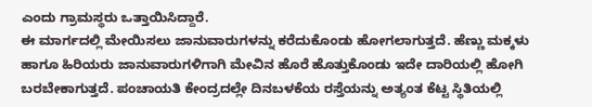ಎಂದು ಗ್ರಾಮಸ್ಥರು ಒತ್ತಾಯಿಸಿದ್ದಾರೆ.
ಈ ಮಾರ್ಗದಲ್ಲಿ ಮೇಯಿಸಲು ಜಾನುವಾರುಗಳನ್ನು ಕರೆದುಕೊಂಡು ಹೋಗಲಾಗುತ್ತದೆ. ಹೆಣ್ಣು ಮಕ್ಕಳು ಹಾಗೂ ಹಿರಿಯರು ಜಾನುವಾರುಗಳಿಗಾಗಿ ಮೇವಿನ ಹೊರೆ ಹೊತ್ತುಕೊಂಡು ಇದೇ ದಾರಿಯಲ್ಲಿ ಹೋಗಿ ಬರಬೇಕಾಗುತ್ತದೆ. ಪಂಚಾಯತಿ ಕೇಂದ್ರದಲ್ಲೇ ದಿನಬಳಕೆಯ ರಸ್ತೆಯನ್ನು ಅತ್ಯಂತ ಕೆಟ್ಟ ಸ್ಥಿತಿಯಲ್ಲಿ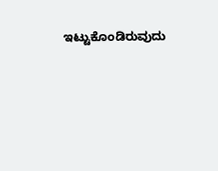ಇಟ್ಟುಕೊಂಡಿರುವುದು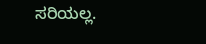ಸರಿಯಲ್ಲ.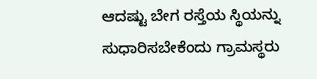ಆದಷ್ಟು ಬೇಗ ರಸ್ತೆಯ ಸ್ಥಿಯನ್ನು ಸುಧಾರಿಸಬೇಕೆಂದು ಗ್ರಾಮಸ್ಥರು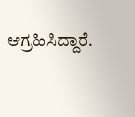ಆಗ್ರಹಿಸಿದ್ದಾರೆ.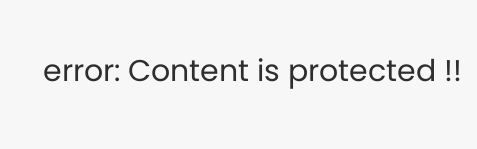error: Content is protected !!